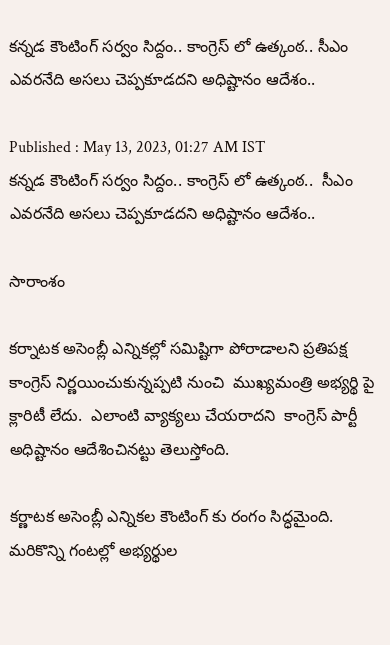కన్నడ కౌంటింగ్ సర్వం సిద్దం.. కాంగ్రెస్ లో ఉత్కంఠ.. సీఎం ఎవరనేది అసలు చెప్పకూడదని అధిష్టానం ఆదేశం..

Published : May 13, 2023, 01:27 AM IST
కన్నడ కౌంటింగ్ సర్వం సిద్దం.. కాంగ్రెస్ లో ఉత్కంఠ..  సీఎం ఎవరనేది అసలు చెప్పకూడదని అధిష్టానం ఆదేశం..

సారాంశం

కర్నాటక అసెంబ్లీ ఎన్నికల్లో సమిష్టిగా పోరాడాలని ప్రతిపక్ష కాంగ్రెస్ నిర్ణయించుకున్నప్పటి నుంచి  ముఖ్యమంత్రి అభ్యర్థి పై క్లారిటీ లేదు.  ఎలాంటి వ్యాక్యలు చేయరాదని  కాంగ్రెస్ పార్టీ అధిష్టానం ఆదేశించినట్టు తెలుస్తోంది.

కర్ణాటక అసెంబ్లీ ఎన్నికల కౌంటింగ్ కు రంగం సిద్ధమైంది. మరికొన్ని గంటల్లో అభ్యర్థుల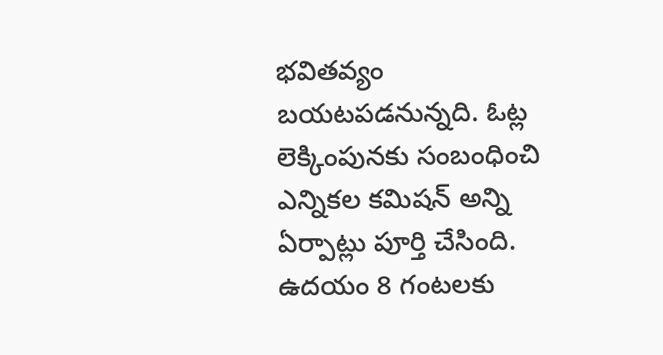భవితవ్యం బయటపడనున్నది. ఓట్ల లెక్కింపునకు సంబంధించి ఎన్నికల కమిషన్ అన్ని ఏర్పాట్లు పూర్తి చేసింది. ఉదయం 8 గంటలకు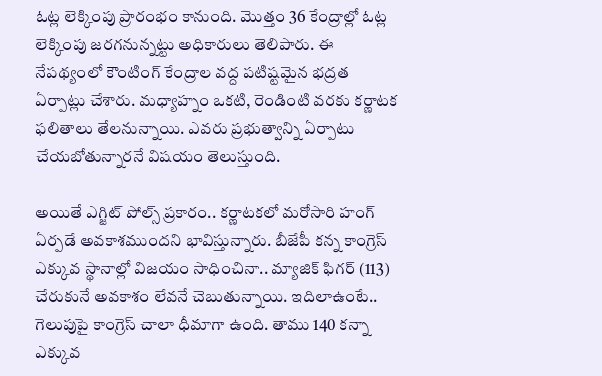ఓట్ల లెక్కింపు ప్రారంభం కానుంది. మొత్తం 36 కేంద్రాల్లో ఓట్ల లెక్కింపు జరగనున్నట్టు అధికారులు తెలిపారు. ఈ నేపథ్యంలో కౌంటింగ్ కేంద్రాల వద్ద పటిష్టమైన భద్రత ఏర్పాట్లు చేశారు. మధ్యాహ్నం ఒకటి, రెండింటి వరకు కర్ణాటక ఫలితాలు తేలనున్నాయి. ఎవరు ప్రభుత్వాన్ని ఏర్పాటు చేయబోతున్నారనే విషయం తెలుస్తుంది.

అయితే ఎగ్జిట్ పోల్స్ ప్రకారం.. కర్ణాటకలో మరోసారి హంగ్ ఏర్పడే అవకాశముందని భావిస్తున్నారు. బీజేపీ కన్న కాంగ్రెస్ ఎక్కువ స్థానాల్లో విజయం సాధించినా.. మ్యాజిక్ ఫిగర్ (113) చేరుకునే అవకాశం లేవనే చెబుతున్నాయి. ఇదిలాఉంటే.. గెలుపుపై కాంగ్రెస్ చాలా ధీమాగా ఉంది. తాము 140 కన్నా ఎక్కువ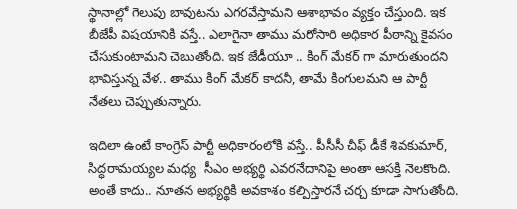స్థానాల్లో గెలుపు బావుటను ఎగరవేస్తామని ఆశాభావం వ్యక్తం చేస్తుంది. ఇక బీజేపీ విషయానికి వస్తే.. ఎలాగైనా తాము మరోసారి అధికార పీఠాన్ని కైవసం చేసుకుంటామని చెబుతోంది. ఇక జేడీయూ .. కింగ్ మేకర్ గా మారుతుందని భావిస్తున్న వేళ.. తాము కింగ్ మేకర్ కాదనీ, తామే కింగులమని ఆ పార్టీ నేతలు చెప్పుతున్నారు.

ఇదిలా ఉంటే కాంగ్రెస్ పార్టీ అధికారంలోకి వస్తే.. పీసీసీ చీఫ్ డీకే శివకుమార్, సిద్ధరామయ్యల మధ్య  సీఎం అభ్యర్థి ఎవరనేదానిపై అంతా ఆసక్తి నెలకొంది. అంతే కాదు.. నూతన అభ్యర్థికి అవకాశం కల్పిస్తారనే చర్చ కూడా సాగుతోంది.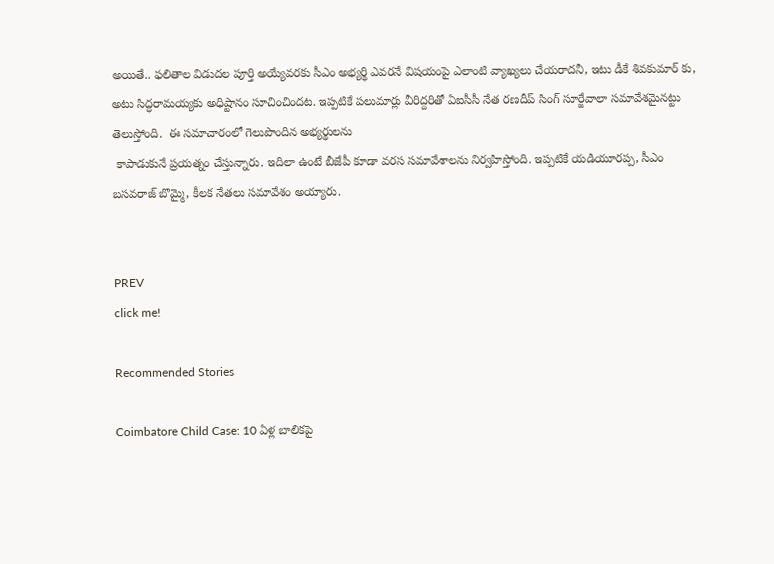అయితే.. ఫలితాల విడుదల పూర్తి అయ్యేవరకు సీఎం అభ్యర్థి ఎవరనే విషయంపై ఎలాంటి వ్యాఖ్యలు చేయరాదనీ, ఇటు డీకే శివకుమార్ కు, అటు సిద్ధరామయ్యకు అధిష్టానం సూచించిందట. ఇప్పటికే పలుమార్లు వీరిద్దరితో ఏఐసీసీ నేత రణదీప్ సింగ్ సూర్జేవాలా సమావేశమైనట్టు తెలుస్తోంది.  ఈ సమాచారంలో గెలుపొందిన అభ్యర్థులను
 కాపాడుకునే ప్రయత్నం చేస్తున్నారు. ఇదిలా ఉంటే బీజేపీ కూడా వరస సమావేశాలను నిర్వహిస్తోంది. ఇప్పటికే యడియూరప్ప, సీఎం బసవరాజ్ బొమ్మై, కీలక నేతలు సమావేశం అయ్యారు.


PREV
click me!

Recommended Stories

Coimbatore Child Case: 10 ఏళ్ల బాలికపై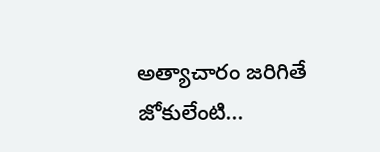అత్యాచారం జరిగితే జోకులేంటి...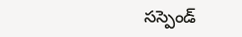సస్పెండ్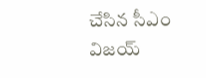చేసిన సీఎం విజయ్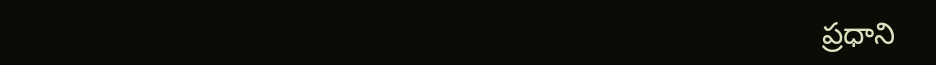ప్రధాని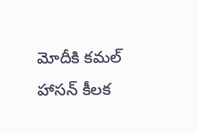మోదీకి కమల్ హాసన్ కీలక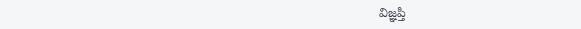విజ్ఞప్తి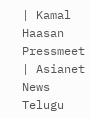| Kamal Haasan Pressmeet | Asianet News Telugu